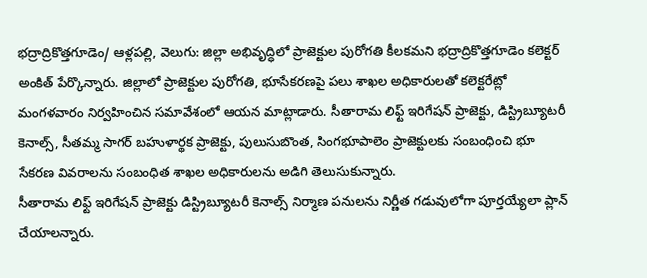భద్రాద్రికొత్తగూడెం/ ఆళ్లపల్లి, వెలుగు: జిల్లా అభివృద్ధిలో ప్రాజెక్టుల పురోగతి కీలకమని భద్రాద్రికొత్తగూడెం కలెక్టర్ అంకిత్ పేర్కొన్నారు. జిల్లాలో ప్రాజెక్టుల పురోగతి, భూసేకరణపై పలు శాఖల అధికారులతో కలెక్టరేట్లో మంగళవారం నిర్వహించిన సమావేశంలో ఆయన మాట్లాడారు. సీతారామ లిఫ్ట్ ఇరిగేషన్ ప్రాజెక్టు, డిస్ట్రిబ్యూటరీ కెనాల్స్, సీతమ్మ సాగర్ బహుళార్థక ప్రాజెక్టు, పులుసుబొంత, సింగభూపాలెం ప్రాజెక్టులకు సంబంధించి భూ సేకరణ వివరాలను సంబంధిత శాఖల అధికారులను అడిగి తెలుసుకున్నారు.
సీతారామ లిఫ్ట్ ఇరిగేషన్ ప్రాజెక్టు డిస్ట్రిబ్యూటరీ కెనాల్స్ నిర్మాణ పనులను నిర్ణీత గడువులోగా పూర్తయ్యేలా ప్లాన్ చేయాలన్నారు.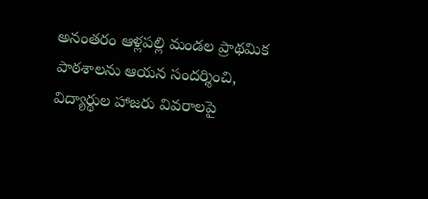అనంతరం ఆళ్లపల్లి మండల ప్రాథమిక పాఠశాలను ఆయన సందర్శించి, విద్యార్థుల హాజరు వివరాలపై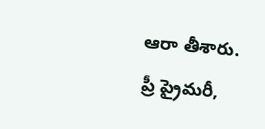ఆరా తీశారు. ప్రీ ప్రైమరీ,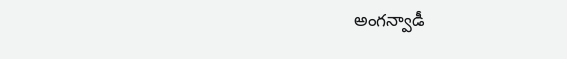అంగన్వాడీ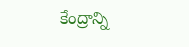కేంద్రాన్ని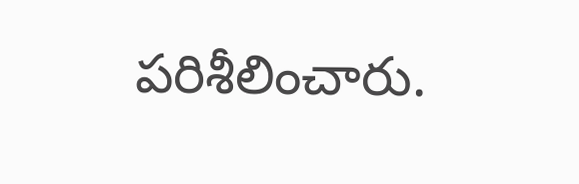పరిశీలించారు.